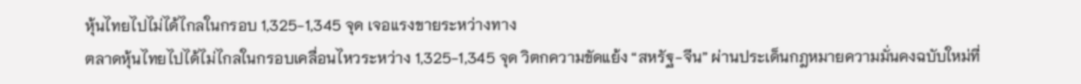หุ้นไทยไปไม่ได้ไกลในกรอบ 1,325-1,345 จุด เจอแรงขายระหว่างทาง
ตลาดหุ้นไทยไปได้ไม่ไกลในกรอบเคลื่อนไหวระหว่าง 1,325-1,345 จุด วิตกความขัดแย้ง “สหรัฐ-จีน” ผ่านประเด็นกฎหมายความมั่นคงฉบับใหม่ที่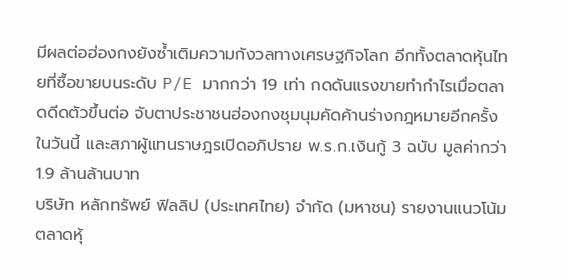มีผลต่อฮ่องกงยังซ้ำเติมความกังวลทางเศรษฐกิจโลก อีกทั้งตลาดหุ้นไทยที่ซื้อขายบนระดับ P/E มากกว่า 19 เท่า กดดันแรงขายทำกำไรเมื่อตลาดดีดตัวขึ้นต่อ จับตาประชาชนฮ่องกงชุมนุมคัดค้านร่างกฎหมายอีกครั้งในวันนี้ และสภาผู้แทนราษฎรเปิดอภิปราย พ.ร.ก.เงินกู้ 3 ฉบับ มูลค่ากว่า 1.9 ล้านล้านบาท
บริษัท หลักทรัพย์ ฟิลลิป (ประเทศไทย) จำกัด (มหาชน) รายงานแนวโน้มตลาดหุ้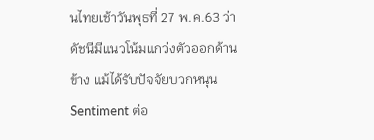นไทยเช้าวันพุธที่ 27 พ.ค.63 ว่า ดัชนีมีแนวโน้มแกว่งตัวออกด้านข้าง แม้ได้รับปัจจัยบวกหนุน Sentiment ต่อ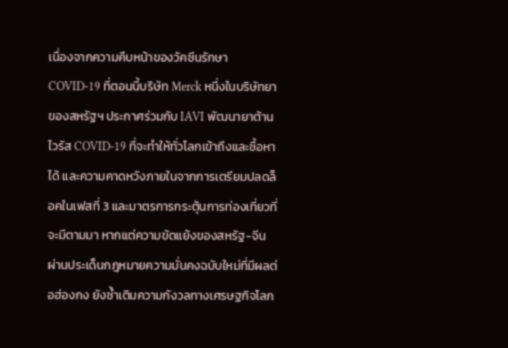เนื่องจากความคืบหน้าของวัคซีนรักษา COVID-19 ที่ตอนนี้บริษัท Merck หนึ่งในบริษัทยาของสหรัฐฯ ประกาศร่วมกับ IAVI พัฒนายาต้านไวรัส COVID-19 ที่จะทำให้ทั่วโลกเข้าถึงและซื้อหาได้ และความคาดหวังภายในจากการเตรียมปลดล็อคในเฟสที่ 3 และมาตรการกระตุ้นการท่องเที่ยวที่จะมีตามมา หากแต่ความขัดแย้งของสหรัฐ-จีน ผ่านประเด็นกฎหมายความมั่นคงฉบับใหม่ที่มีผลต่อฮ่องกง ยังซ้ำเติมความกังวลทางเศรษฐกิจโลก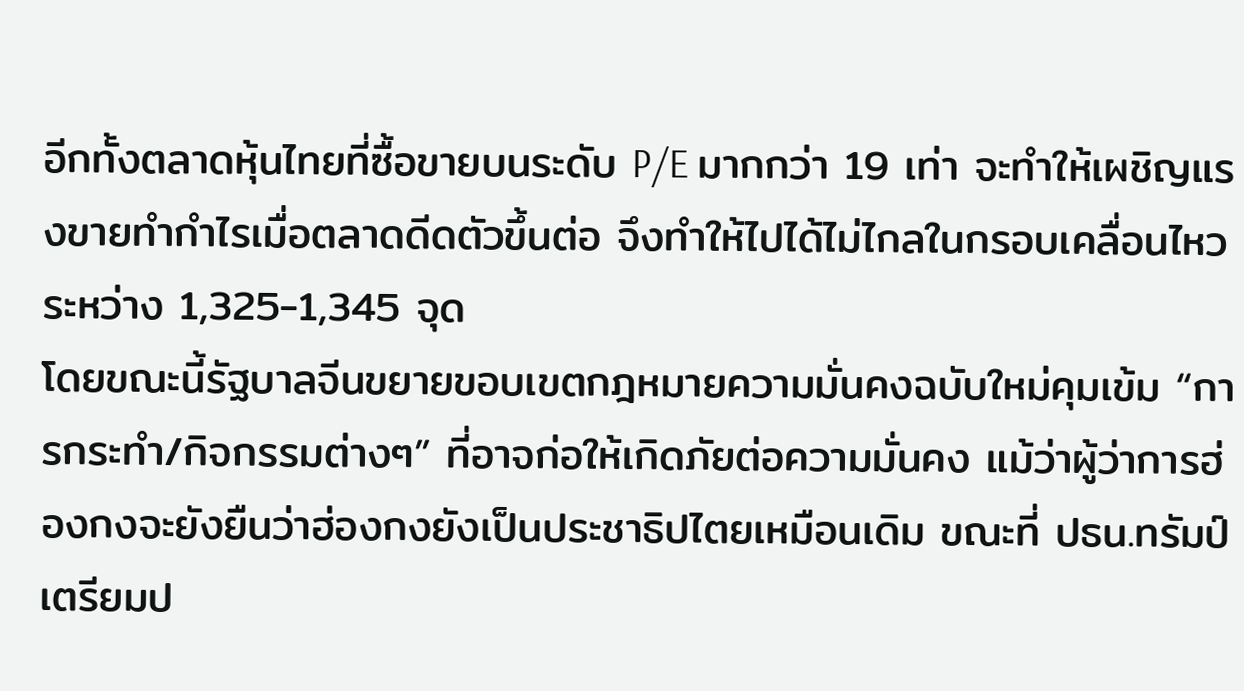อีกทั้งตลาดหุ้นไทยที่ซื้อขายบนระดับ P/E มากกว่า 19 เท่า จะทำให้เผชิญแรงขายทำกำไรเมื่อตลาดดีดตัวขึ้นต่อ จึงทำให้ไปได้ไม่ไกลในกรอบเคลื่อนไหวระหว่าง 1,325-1,345 จุด
โดยขณะนี้รัฐบาลจีนขยายขอบเขตกฎหมายความมั่นคงฉบับใหม่คุมเข้ม “การกระทำ/กิจกรรมต่างๆ” ที่อาจก่อให้เกิดภัยต่อความมั่นคง แม้ว่าผู้ว่าการฮ่องกงจะยังยืนว่าฮ่องกงยังเป็นประชาธิปไตยเหมือนเดิม ขณะที่ ปธน.ทรัมป์ เตรียมป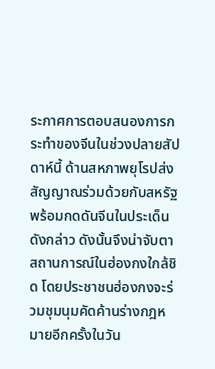ระกาศการตอบสนองการกระทำของจีนในช่วงปลายสัปดาห์นี้ ด้านสหภาพยุโรปส่งสัญญาณร่วมด้วยกับสหรัฐ พร้อมกดดันจีนในประเด็นดังกล่าว ดังนั้นจึงน่าจับตาสถานการณ์ในฮ่องกงใกล้ชิด โดยประชาชนฮ่องกงจะร่วมชุมนุมคัดค้านร่างกฎหมายอีกครั้งในวัน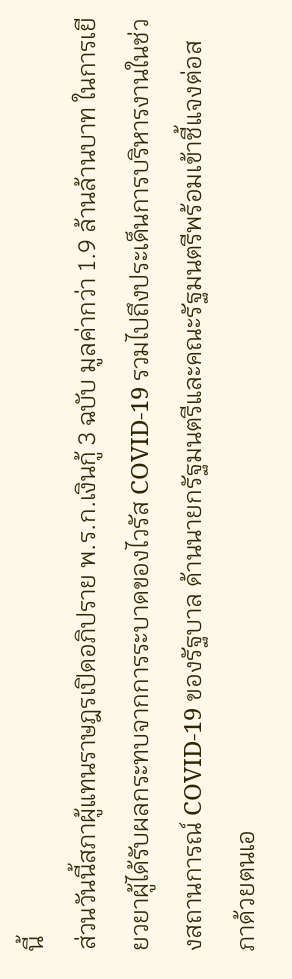นี้
ส่วนวันนี้สภาผู้แทนราษฎรเปิดอภิปราย พ.ร.ก.เงินกู้ 3 ฉบับ มูลค่ากว่า 1.9 ล้านล้านบาท ในการเยียวยาผู้ได้รับผลกระทบจากการระบาดของไวรัส COVID-19 รวมไปถึงประเด็นการบริหารงานในช่วงสถานการณ์ COVID-19 ของรัฐบาล ด้านนายกรัฐมนตรีและคณะรัฐมนตรีพร้อมเข้าชี้แจงต่อสภาด้วยตนเอ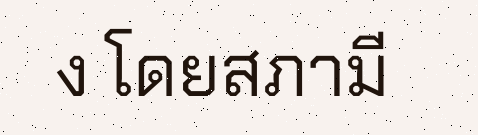ง โดยสภามี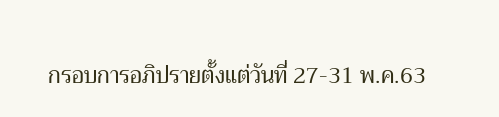กรอบการอภิปรายตั้งแต่วันที่ 27-31 พ.ค.63